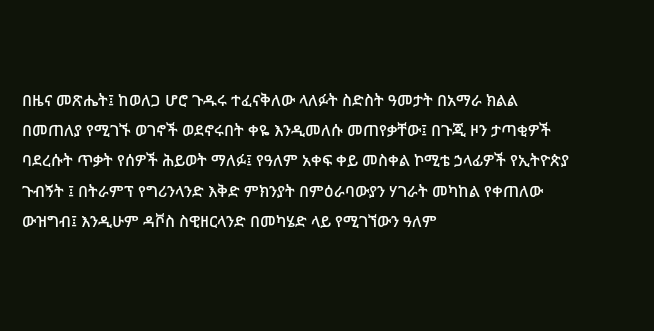በዜና መጽሔት፤ ከወለጋ ሆሮ ጉዱሩ ተፈናቅለው ላለፉት ስድስት ዓመታት በአማራ ክልል በመጠለያ የሚገኙ ወገኖች ወደኖሩበት ቀዬ እንዲመለሱ መጠየቃቸው፤ በጉጂ ዞን ታጣቂዎች ባደረሱት ጥቃት የሰዎች ሕይወት ማለፉ፤ የዓለም አቀፍ ቀይ መስቀል ኮሚቴ ኃላፊዎች የኢትዮጵያ ጉብኝት ፤ በትራምፕ የግሪንላንድ እቅድ ምክንያት በምዕራባውያን ሃገራት መካከል የቀጠለው ውዝግብ፤ እንዲሁም ዳቮስ ስዊዘርላንድ በመካሄድ ላይ የሚገኘውን ዓለም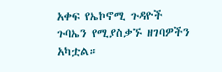አቀፍ የኤኮኖሚ ጉዳዮች ጉባኤን የሚያስቃኙ ዘገባዎችን አካቷል።